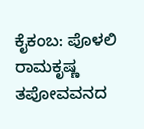ಕೈಕಂಬ: ಪೊಳಲಿ ರಾಮಕೃಷ್ಣ ತಪೋವವನದ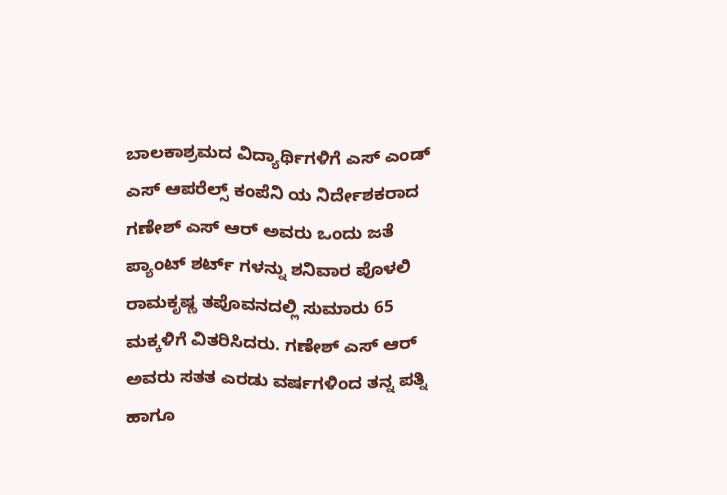ಬಾಲಕಾಶ್ರಮದ ವಿದ್ಯಾರ್ಥಿಗಳಿಗೆ ಎಸ್ ಎಂಡ್ ಎಸ್ ಆಪರೆಲ್ಸ್ ಕಂಪೆನಿ ಯ ನಿರ್ದೇಶಕರಾದ ಗಣೇಶ್ ಎಸ್ ಆರ್ ಅವರು ಒಂದು ಜತೆ ಪ್ಯಾಂಟ್ ಶರ್ಟ್ ಗಳನ್ನು ಶನಿವಾರ ಪೊಳಲಿ ರಾಮಕೃಷ್ಣ ತಪೊವನದಲ್ಲಿ ಸುಮಾರು 65 ಮಕ್ಕಳಿಗೆ ವಿತರಿಸಿದರು. ಗಣೇಶ್ ಎಸ್ ಆರ್ ಅವರು ಸತತ ಎರಡು ವರ್ಷಗಳಿಂದ ತನ್ನ ಪತ್ನಿ ಹಾಗೂ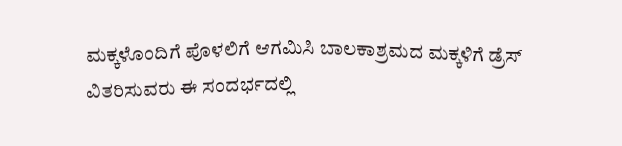ಮಕ್ಕಳೊಂದಿಗೆ ಪೊಳಲಿಗೆ ಆಗಮಿಸಿ ಬಾಲಕಾಶ್ರಮದ ಮಕ್ಕಳಿಗೆ ಡ್ರೆಸ್ ವಿತರಿಸುವರು ಈ ಸಂದರ್ಭದಲ್ಲಿ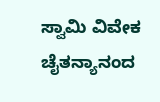ಸ್ವಾಮಿ ವಿವೇಕ ಚೈತನ್ಯಾನಂದ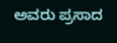ಅವರು ಪ್ರಸಾದ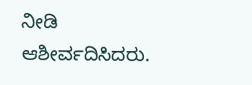ನೀಡಿ ಆಶೀರ್ವದಿಸಿದರು.